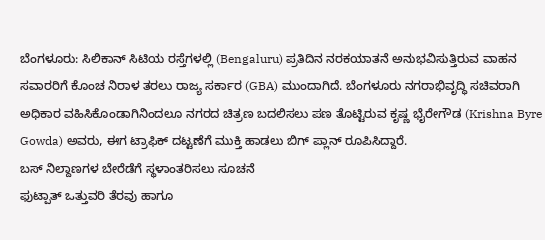ಬೆಂಗಳೂರು: ಸಿಲಿಕಾನ್ ಸಿಟಿಯ ರಸ್ತೆಗಳಲ್ಲಿ (Bengaluru) ಪ್ರತಿದಿನ ನರಕಯಾತನೆ ಅನುಭವಿಸುತ್ತಿರುವ ವಾಹನ ಸವಾರರಿಗೆ ಕೊಂಚ ನಿರಾಳ ತರಲು ರಾಜ್ಯ ಸರ್ಕಾರ (GBA) ಮುಂದಾಗಿದೆ. ಬೆಂಗಳೂರು ನಗರಾಭಿವೃದ್ಧಿ ಸಚಿವರಾಗಿ ಅಧಿಕಾರ ವಹಿಸಿಕೊಂಡಾಗಿನಿಂದಲೂ ನಗರದ ಚಿತ್ರಣ ಬದಲಿಸಲು ಪಣ ತೊಟ್ಟಿರುವ ಕೃಷ್ಣ ಭೈರೇಗೌಡ (Krishna Byre Gowda) ಅವರು, ಈಗ ಟ್ರಾಫಿಕ್ ದಟ್ಟಣೆಗೆ ಮುಕ್ತಿ ಹಾಡಲು ಬಿಗ್ ಪ್ಲಾನ್ ರೂಪಿಸಿದ್ದಾರೆ.
ಬಸ್ ನಿಲ್ದಾಣಗಳ ಬೇರೆಡೆಗೆ ಸ್ಥಳಾಂತರಿಸಲು ಸೂಚನೆ
ಫುಟ್ಪಾತ್ ಒತ್ತುವರಿ ತೆರವು ಹಾಗೂ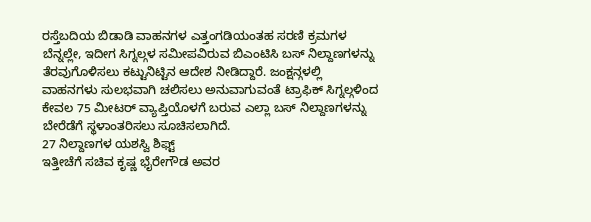ರಸ್ತೆಬದಿಯ ಬಿಡಾಡಿ ವಾಹನಗಳ ಎತ್ತಂಗಡಿಯಂತಹ ಸರಣಿ ಕ್ರಮಗಳ ಬೆನ್ನಲ್ಲೇ, ಇದೀಗ ಸಿಗ್ನಲ್ಗಳ ಸಮೀಪವಿರುವ ಬಿಎಂಟಿಸಿ ಬಸ್ ನಿಲ್ದಾಣಗಳನ್ನು ತೆರವುಗೊಳಿಸಲು ಕಟ್ಟುನಿಟ್ಟಿನ ಆದೇಶ ನೀಡಿದ್ದಾರೆ. ಜಂಕ್ಷನ್ಗಳಲ್ಲಿ ವಾಹನಗಳು ಸುಲಭವಾಗಿ ಚಲಿಸಲು ಅನುವಾಗುವಂತೆ ಟ್ರಾಫಿಕ್ ಸಿಗ್ನಲ್ಗಳಿಂದ ಕೇವಲ 75 ಮೀಟರ್ ವ್ಯಾಪ್ತಿಯೊಳಗೆ ಬರುವ ಎಲ್ಲಾ ಬಸ್ ನಿಲ್ದಾಣಗಳನ್ನು ಬೇರೆಡೆಗೆ ಸ್ಥಳಾಂತರಿಸಲು ಸೂಚಿಸಲಾಗಿದೆ.
27 ನಿಲ್ದಾಣಗಳ ಯಶಸ್ವಿ ಶಿಫ್ಟ್
ಇತ್ತೀಚೆಗೆ ಸಚಿವ ಕೃಷ್ಣ ಭೈರೇಗೌಡ ಅವರ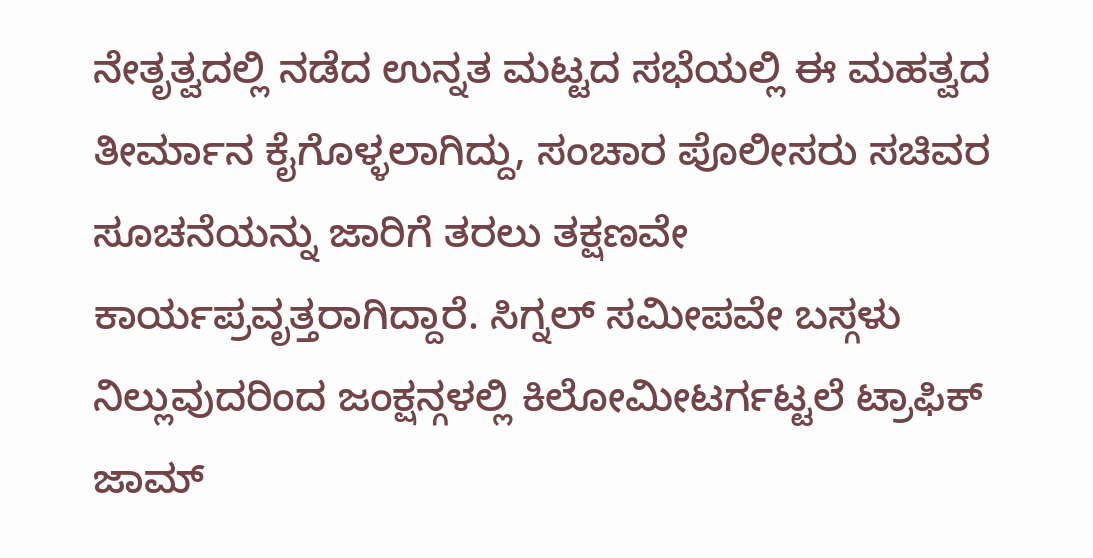ನೇತೃತ್ವದಲ್ಲಿ ನಡೆದ ಉನ್ನತ ಮಟ್ಟದ ಸಭೆಯಲ್ಲಿ ಈ ಮಹತ್ವದ ತೀರ್ಮಾನ ಕೈಗೊಳ್ಳಲಾಗಿದ್ದು, ಸಂಚಾರ ಪೊಲೀಸರು ಸಚಿವರ ಸೂಚನೆಯನ್ನು ಜಾರಿಗೆ ತರಲು ತಕ್ಷಣವೇ ಕಾರ್ಯಪ್ರವೃತ್ತರಾಗಿದ್ದಾರೆ. ಸಿಗ್ನಲ್ ಸಮೀಪವೇ ಬಸ್ಗಳು ನಿಲ್ಲುವುದರಿಂದ ಜಂಕ್ಷನ್ಗಳಲ್ಲಿ ಕಿಲೋಮೀಟರ್ಗಟ್ಟಲೆ ಟ್ರಾಫಿಕ್ ಜಾಮ್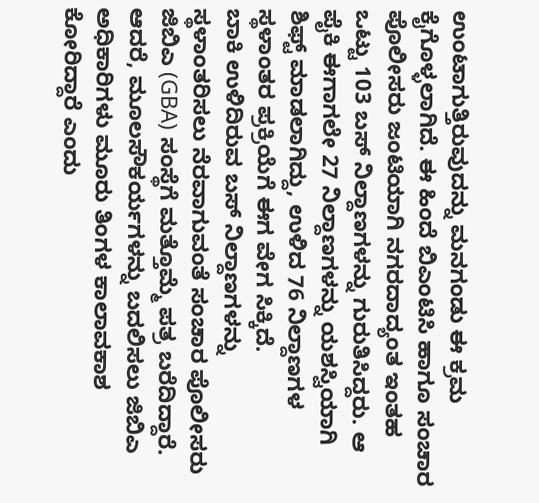ಉಂಟಾಗುತ್ತಿರುವುದನ್ನು ಮನಗಂಡು ಈ ಕ್ರಮ ಕೈಗೊಳ್ಳಲಾಗಿದೆ. ಈ ಹಿಂದೆ ಬಿಎಂಟಿಸಿ ಹಾಗೂ ಸಂಚಾರ ಪೊಲೀಸರು ಜಂಟಿಯಾಗಿ ನಗರದಾದ್ಯಂತ ಇಂತಹ ಒಟ್ಟು 103 ಬಸ್ ನಿಲ್ದಾಣಗಳನ್ನು ಗುರುತಿಸಿದ್ದರು. ಆ ಪೈಕಿ ಈಗಾಗಲೇ 27 ನಿಲ್ದಾಣಗಳನ್ನು ಯಶಸ್ವಿಯಾಗಿ ಶಿಫ್ಟ್ ಮಾಡಲಾಗಿದ್ದು, ಉಳಿದ 76 ನಿಲ್ದಾಣಗಳ ಸ್ಥಳಾಂತರ ಪ್ರಕ್ರಿಯೆಗೆ ಈಗ ವೇಗ ಸಿಕ್ಕಿದೆ.
ಬಾಕಿ ಉಳಿದಿರುವ ಬಸ್ ನಿಲ್ದಾಣಗಳನ್ನು ಸ್ಥಳಾಂತರಿಸಲು ನೆರವಾಗುವಂತೆ ಸಂಚಾರ ಪೊಲೀಸರು ಜಿಬಿಎ (GBA) ಸಂಸ್ಥೆಗೆ ಮತ್ತೊಮ್ಮೆ ಪತ್ರ ಬರೆದಿದ್ದಾರೆ. ಆದರೆ, ಮೂಲಸೌಕರ್ಯಗಳನ್ನು ಬದಲಿಸಲು ಜಿಬಿಎ ಅಧಿಕಾರಿಗಳು ಮೂರು ತಿಂಗಳ ಕಾಲಾವಕಾಶ ಕೋರಿದ್ದಾರೆ ಎಂದು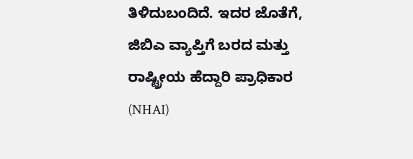ತಿಳಿದುಬಂದಿದೆ. ಇದರ ಜೊತೆಗೆ, ಜಿಬಿಎ ವ್ಯಾಪ್ತಿಗೆ ಬರದ ಮತ್ತು ರಾಷ್ಟ್ರೀಯ ಹೆದ್ದಾರಿ ಪ್ರಾಧಿಕಾರ (NHAI)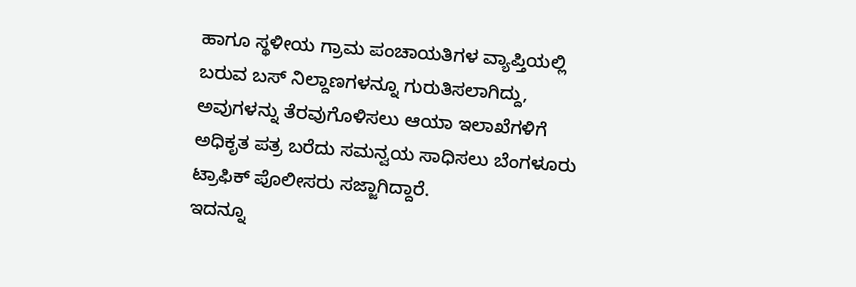ಹಾಗೂ ಸ್ಥಳೀಯ ಗ್ರಾಮ ಪಂಚಾಯತಿಗಳ ವ್ಯಾಪ್ತಿಯಲ್ಲಿ ಬರುವ ಬಸ್ ನಿಲ್ದಾಣಗಳನ್ನೂ ಗುರುತಿಸಲಾಗಿದ್ದು, ಅವುಗಳನ್ನು ತೆರವುಗೊಳಿಸಲು ಆಯಾ ಇಲಾಖೆಗಳಿಗೆ ಅಧಿಕೃತ ಪತ್ರ ಬರೆದು ಸಮನ್ವಯ ಸಾಧಿಸಲು ಬೆಂಗಳೂರು ಟ್ರಾಫಿಕ್ ಪೊಲೀಸರು ಸಜ್ಜಾಗಿದ್ದಾರೆ.
ಇದನ್ನೂ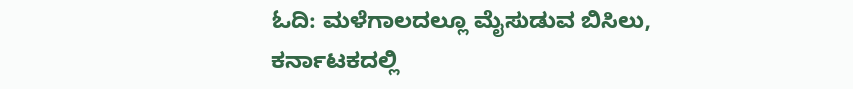ಓದಿ: ಮಳೆಗಾಲದಲ್ಲೂ ಮೈಸುಡುವ ಬಿಸಿಲು, ಕರ್ನಾಟಕದಲ್ಲಿ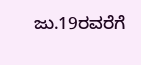ಜು.19ರವರೆಗೆ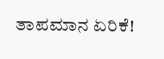ತಾಪಮಾನ ಏರಿಕೆ!